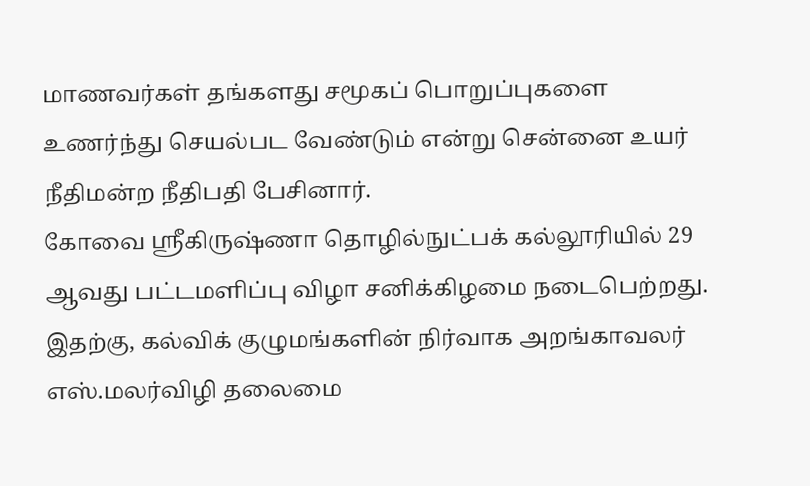மாணவர்கள் தங்களது சமூகப் பொறுப்புகளை உணர்ந்து செயல்பட வேண்டும் என்று சென்னை உயர் நீதிமன்ற நீதிபதி பேசினார்.
கோவை ஸ்ரீகிருஷ்ணா தொழில்நுட்பக் கல்லூரியில் 29 ஆவது பட்டமளிப்பு விழா சனிக்கிழமை நடைபெற்றது. இதற்கு, கல்விக் குழுமங்களின் நிர்வாக அறங்காவலர் எஸ்.மலர்விழி தலைமை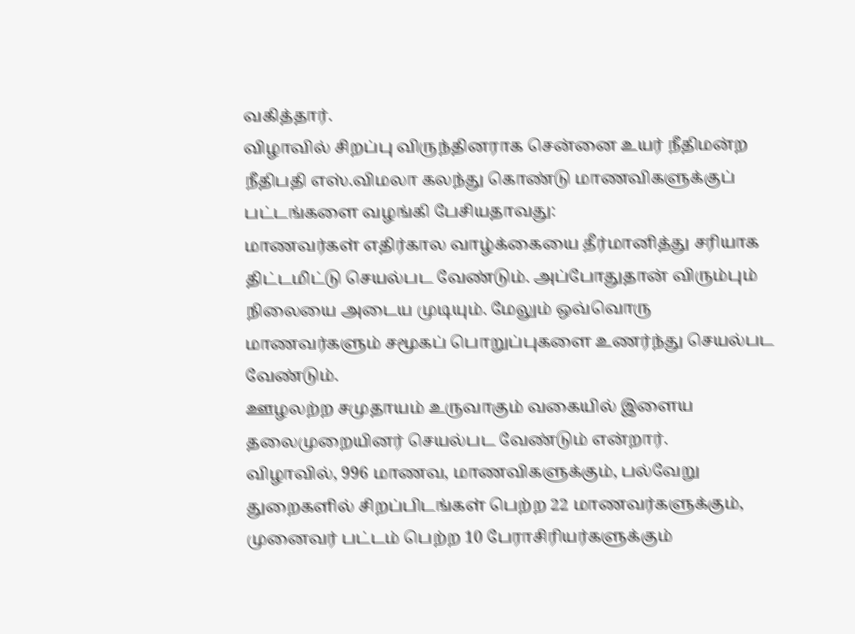வகித்தார்.
விழாவில் சிறப்பு விருந்தினராக சென்னை உயர் நீதிமன்ற நீதிபதி எஸ்.விமலா கலந்து கொண்டு மாணவிகளுக்குப் பட்டங்களை வழங்கி பேசியதாவது:
மாணவர்கள் எதிர்கால வாழ்க்கையை தீர்மானித்து சரியாக திட்டமிட்டு செயல்பட வேண்டும். அப்போதுதான் விரும்பும் நிலையை அடைய முடியும். மேலும் ஒவ்வொரு மாணவர்களும் சமூகப் பொறுப்புகளை உணர்ந்து செயல்பட வேண்டும்.
ஊழலற்ற சமுதாயம் உருவாகும் வகையில் இளைய தலைமுறையினர் செயல்பட வேண்டும் என்றார்.
விழாவில், 996 மாணவ, மாணவிகளுக்கும், பல்வேறு துறைகளில் சிறப்பிடங்கள் பெற்ற 22 மாணவர்களுக்கும், முனைவர் பட்டம் பெற்ற 10 பேராசிரியர்களுக்கும்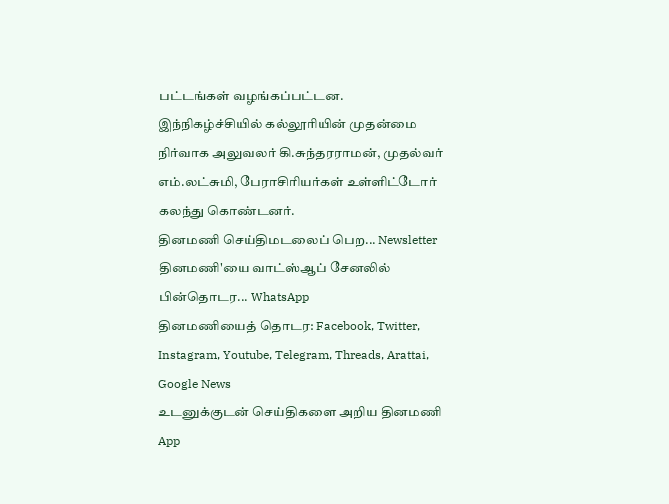பட்டங்கள் வழங்கப்பட்டன.
இந்நிகழ்ச்சியில் கல்லூரியின் முதன்மை நிர்வாக அலுவலர் கி.சுந்தரராமன், முதல்வர் எம்.லட்சுமி, பேராசிரியர்கள் உள்ளிட்டோர் கலந்து கொண்டனர்.
தினமணி செய்திமடலைப் பெற... Newsletter
தினமணி'யை வாட்ஸ்ஆப் சேனலில் பின்தொடர... WhatsApp
தினமணியைத் தொடர: Facebook, Twitter, Instagram, Youtube, Telegram, Threads, Arattai, Google News
உடனுக்குடன் செய்திகளை அறிய தினமணி App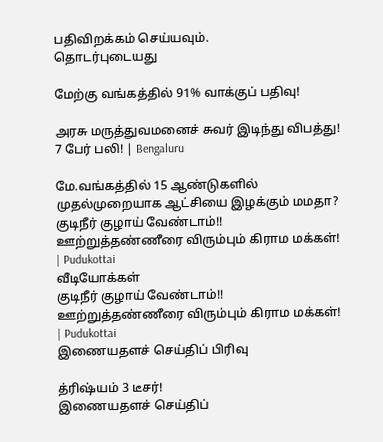பதிவிறக்கம் செய்யவும்.
தொடர்புடையது

மேற்கு வங்கத்தில் 91% வாக்குப் பதிவு!

அரசு மருத்துவமனைச் சுவர் இடிந்து விபத்து! 7 பேர் பலி! | Bengaluru

மே.வங்கத்தில் 15 ஆண்டுகளில் முதல்முறையாக ஆட்சியை இழக்கும் மமதா?
குடிநீர் குழாய் வேண்டாம்!! ஊற்றுத்தண்ணீரை விரும்பும் கிராம மக்கள்! | Pudukottai
வீடியோக்கள்
குடிநீர் குழாய் வேண்டாம்!! ஊற்றுத்தண்ணீரை விரும்பும் கிராம மக்கள்! | Pudukottai
இணையதளச் செய்திப் பிரிவு

த்ரிஷ்யம் 3 டீசர்!
இணையதளச் செய்திப்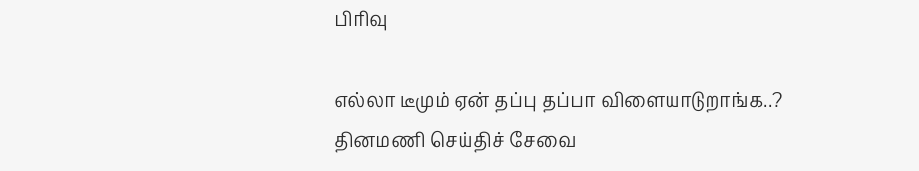பிரிவு

எல்லா டீமும் ஏன் தப்பு தப்பா விளையாடுறாங்க..?
தினமணி செய்திச் சேவை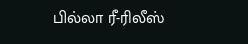பில்லா ரீ-ரிலீஸ்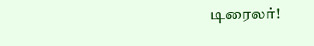டிரைலர்!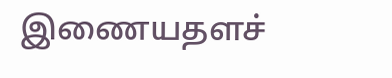இணையதளச்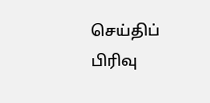செய்திப் பிரிவு